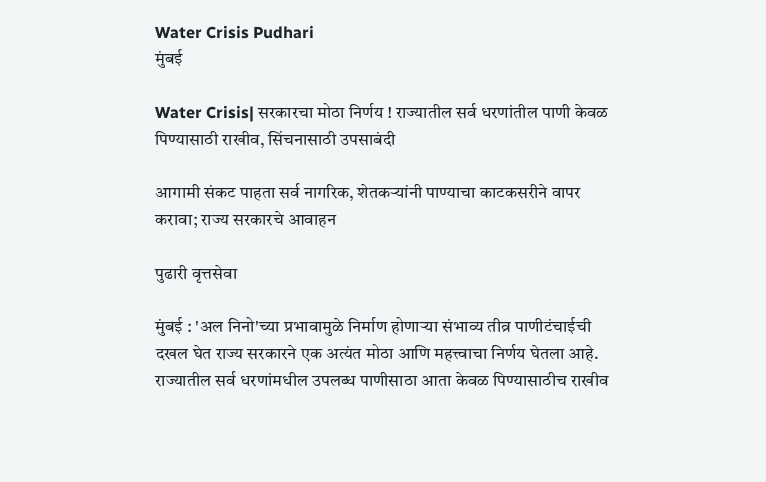Water Crisis Pudhari
मुंबई

Water Crisis| सरकारचा मोठा निर्णय ! राज्यातील सर्व धरणांतील पाणी केवळ पिण्यासाठी राखीव, सिंचनासाठी उपसाबंदी

आगामी संकट पाहता सर्व नागरिक, शेतकऱ्यांनी पाण्याचा काटकसरीने वापर करावा; राज्य सरकारचे आवाहन

पुढारी वृत्तसेवा

मुंबई : 'अल निनो'च्या प्रभावामुळे निर्माण होणाऱ्या संभाव्य तीव्र पाणीटंचाईची दखल घेत राज्य सरकारने एक अत्यंत मोठा आणि महत्त्वाचा निर्णय घेतला आहे. राज्यातील सर्व धरणांमधील उपलब्ध पाणीसाठा आता केवळ पिण्यासाठीच राखीव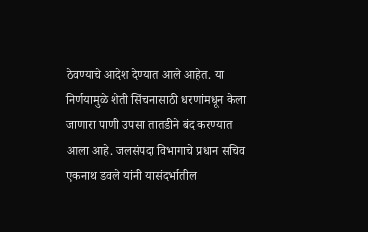ठेवण्याचे आदेश देण्यात आले आहेत. या निर्णयामुळे शेती सिंचनासाठी धरणांमधून केला जाणारा पाणी उपसा तातडीने बंद करण्यात आला आहे. जलसंपदा विभागाचे प्रधान सचिव एकनाथ डवले यांनी यासंदर्भातील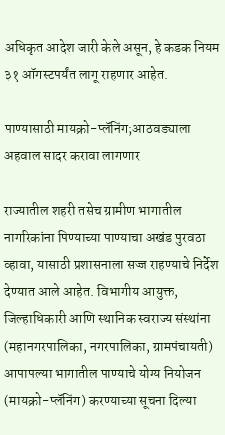अधिकृत आदेश जारी केले असून, हे कडक नियम ३१ ऑगस्टपर्यंत लागू राहणार आहेत.

पाण्यासाठी मायक्रो-प्लॅनिंग;आठवड्याला अहवाल सादर करावा लागणार

राज्यातील शहरी तसेच ग्रामीण भागातील नागरिकांना पिण्याच्या पाण्याचा अखंड पुरवठा व्हावा, यासाठी प्रशासनाला सज्ज राहण्याचे निर्देश देण्यात आले आहेत. विभागीय आयुक्त, जिल्हाधिकारी आणि स्थानिक स्वराज्य संस्थांना (महानगरपालिका, नगरपालिका, ग्रामपंचायती) आपापल्या भागातील पाण्याचे योग्य नियोजन (मायक्रो-प्लॅनिंग) करण्याच्या सूचना दिल्या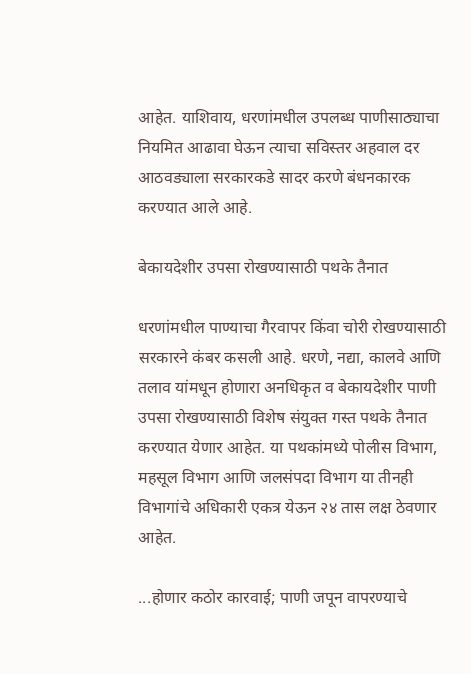आहेत. याशिवाय, धरणांमधील उपलब्ध पाणीसाठ्याचा नियमित आढावा घेऊन त्याचा सविस्तर अहवाल दर आठवड्याला सरकारकडे सादर करणे बंधनकारक करण्यात आले आहे.

बेकायदेशीर उपसा रोखण्यासाठी पथके तैनात

धरणांमधील पाण्याचा गैरवापर किंवा चोरी रोखण्यासाठी सरकारने कंबर कसली आहे. धरणे, नद्या, कालवे आणि तलाव यांमधून होणारा अनधिकृत व बेकायदेशीर पाणी उपसा रोखण्यासाठी विशेष संयुक्त गस्त पथके तैनात करण्यात येणार आहेत. या पथकांमध्ये पोलीस विभाग, महसूल विभाग आणि जलसंपदा विभाग या तीनही विभागांचे अधिकारी एकत्र येऊन २४ तास लक्ष ठेवणार आहेत.

...होणार कठोर कारवाई; पाणी जपून वापरण्याचे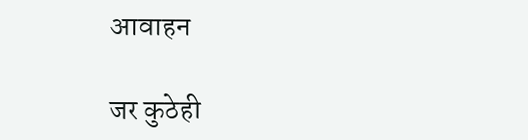आवाहन

जर कुठेही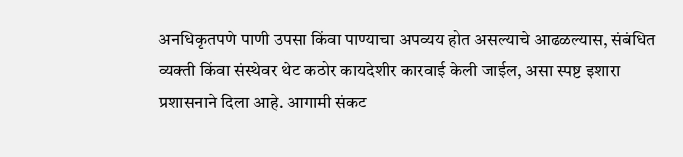अनधिकृतपणे पाणी उपसा किंवा पाण्याचा अपव्यय होत असल्याचे आढळल्यास, संबंधित व्यक्ती किंवा संस्थेवर थेट कठोर कायदेशीर कारवाई केली जाईल, असा स्पष्ट इशारा प्रशासनाने दिला आहे. आगामी संकट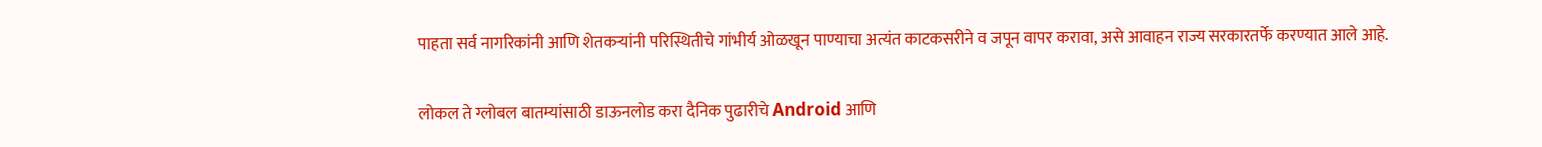पाहता सर्व नागरिकांनी आणि शेतकऱ्यांनी परिस्थितीचे गांभीर्य ओळखून पाण्याचा अत्यंत काटकसरीने व जपून वापर करावा, असे आवाहन राज्य सरकारतर्फे करण्यात आले आहे.

लोकल ते ग्लोबल बातम्यांसाठी डाऊनलोड करा दैनिक पुढारीचे Android आणि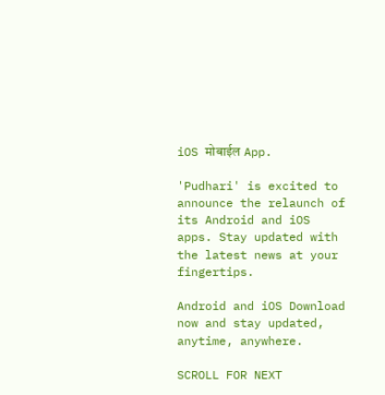iOS मोबाईल App.

'Pudhari' is excited to announce the relaunch of its Android and iOS apps. Stay updated with the latest news at your fingertips.

Android and iOS Download now and stay updated, anytime, anywhere.

SCROLL FOR NEXT